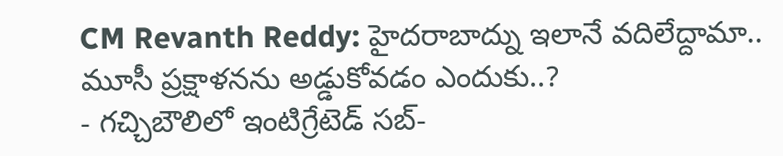CM Revanth Reddy: హైదరాబాద్ను ఇలానే వదిలేద్దామా.. మూసీ ప్రక్షాళనను అడ్డుకోవడం ఎందుకు..?
- గచ్చిబౌలిలో ఇంటిగ్రేటెడ్ సబ్-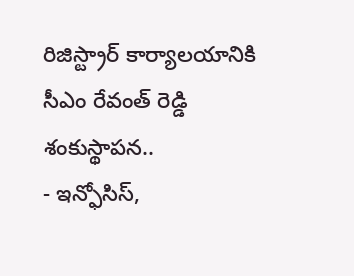రిజిస్ట్రార్ కార్యాలయానికి సీఎం రేవంత్ రెడ్డి శంకుస్థాపన..
- ఇన్ఫోసిస్,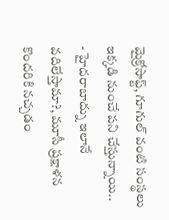మైక్రోసాఫ్ట్, గూగుల్ వంటి సంస్థలు ఇక్కడి నుంచే పని చేస్తున్నాయి..
- హైదరాబాద్ను ఇలానే వదిలేస్తామా?, మూసీ ప్రక్షాళన కొందరికి నచ్చడం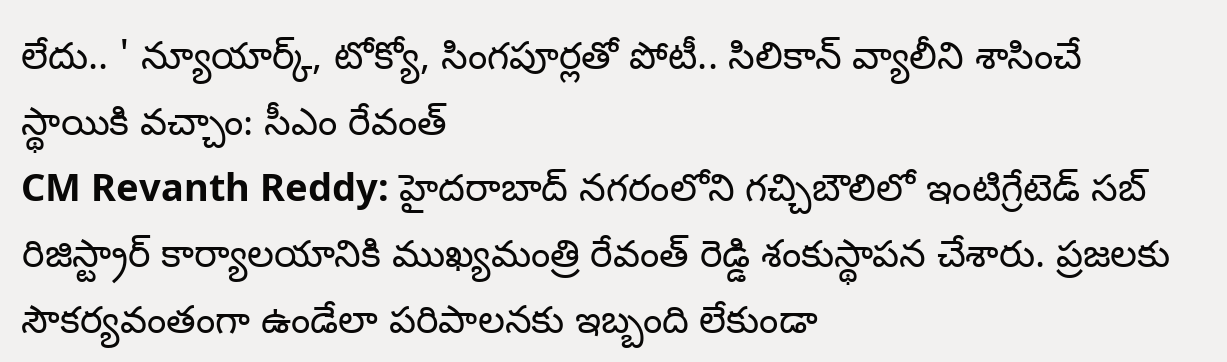లేదు.. ' న్యూయార్క్, టోక్యో, సింగపూర్లతో పోటీ.. సిలికాన్ వ్యాలీని శాసించే స్థాయికి వచ్చాం: సీఎం రేవంత్
CM Revanth Reddy: హైదరాబాద్ నగరంలోని గచ్చిబౌలిలో ఇంటిగ్రేటెడ్ సబ్ రిజిస్ట్రార్ కార్యాలయానికి ముఖ్యమంత్రి రేవంత్ రెడ్డి శంకుస్థాపన చేశారు. ప్రజలకు సౌకర్యవంతంగా ఉండేలా పరిపాలనకు ఇబ్బంది లేకుండా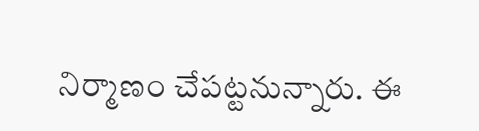నిర్మాణం చేపట్టనున్నారు. ఈ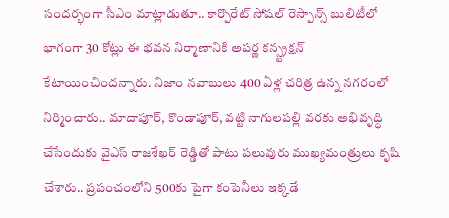సందర్భంగా సీఎం మాట్లాడుతూ.. కార్పొరేట్ సోషల్ రెస్పాన్స్ బులిటీలో భాగంగా 30 కోట్లు ఈ భవన నిర్మాణానికి అపర్ణ కన్స్ట్రక్షన్ కేటాయించిందన్నారు. నిజాం నవాబులు 400 ఏళ్ల చరిత్ర ఉన్న నగరంలో నిర్మించారు.. మాదాపూర్, కొండాపూర్, వట్టి నాగులపల్లి వరకు అభివృద్ధి చేసేందుకు వైఎస్ రాజశేఖర్ రెడ్డితో పాటు పలువురు ముఖ్యమంత్రులు కృషి చేశారు.. ప్రపంచంలోని 500కు పైగా కంపెనీలు ఇక్కడే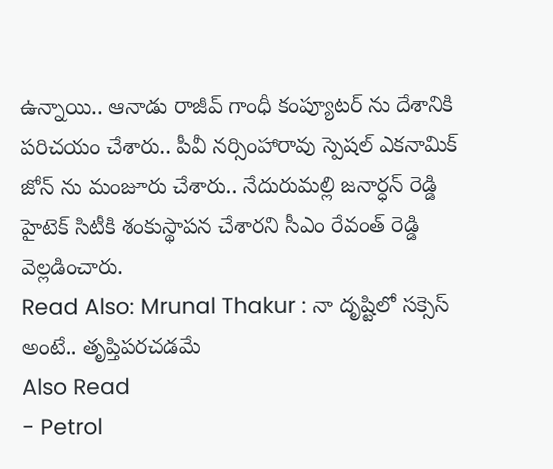ఉన్నాయి.. ఆనాడు రాజీవ్ గాంధీ కంప్యూటర్ ను దేశానికి పరిచయం చేశారు.. పీవీ నర్సింహారావు స్పెషల్ ఎకనామిక్ జోన్ ను మంజూరు చేశారు.. నేదురుమల్లి జనార్ధన్ రెడ్డి హైటెక్ సిటీకి శంకుస్థాపన చేశారని సీఎం రేవంత్ రెడ్డి వెల్లడించారు.
Read Also: Mrunal Thakur : నా దృష్టిలో సక్సెస్ అంటే.. తృప్తిపరచడమే
Also Read
- Petrol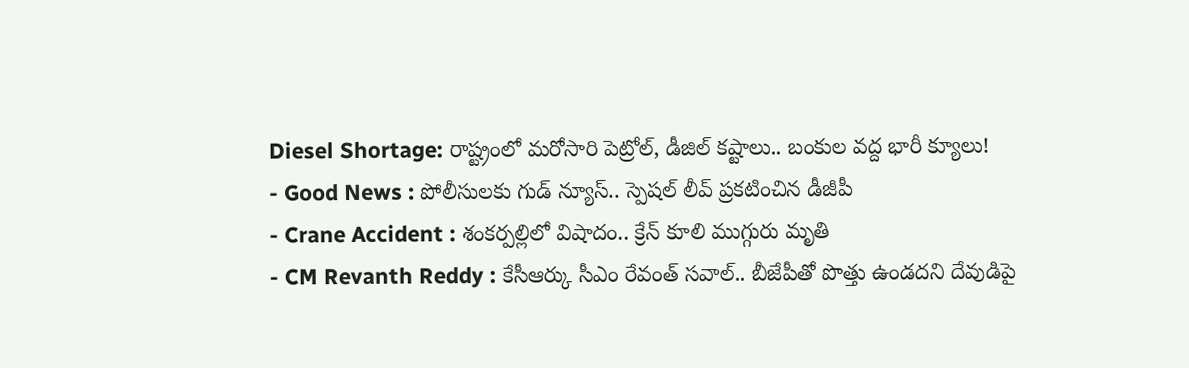Diesel Shortage: రాష్ట్రంలో మరోసారి పెట్రోల్, డీజిల్ కష్టాలు.. బంకుల వద్ద భారీ క్యూలు!
- Good News : పోలీసులకు గుడ్ న్యూస్.. స్పెషల్ లీవ్ ప్రకటించిన డీజీపీ
- Crane Accident : శంకర్పల్లిలో విషాదం.. క్రేన్ కూలి ముగ్గురు మృతి
- CM Revanth Reddy : కేసీఆర్కు సీఎం రేవంత్ సవాల్.. బీజేపీతో పొత్తు ఉండదని దేవుడిపై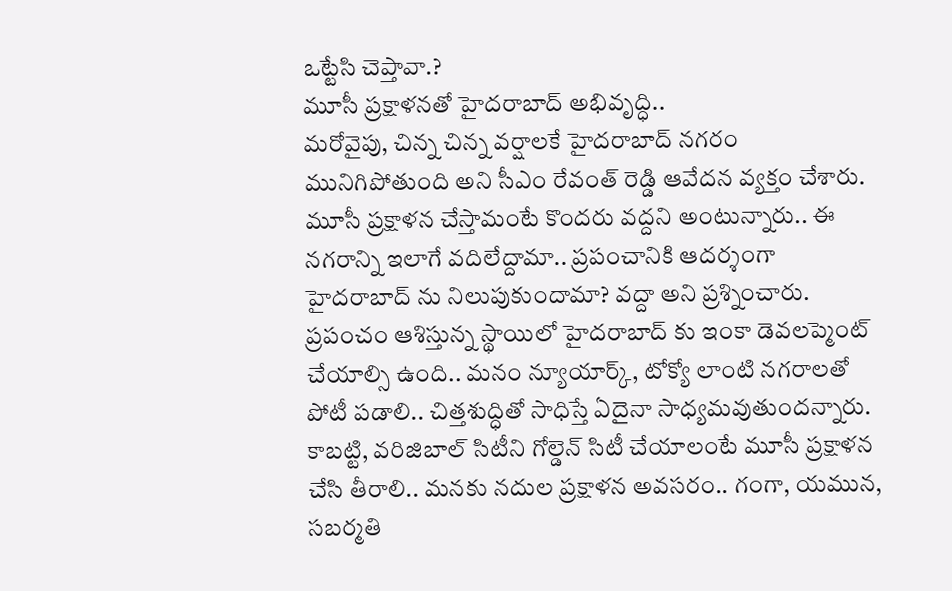ఒట్టేసి చెప్తావా.?
మూసీ ప్రక్షాళనతో హైదరాబాద్ అభివృద్ధి..
మరోవైపు, చిన్న చిన్న వర్షాలకే హైదరాబాద్ నగరం మునిగిపోతుంది అని సీఎం రేవంత్ రెడ్డి ఆవేదన వ్యక్తం చేశారు. మూసీ ప్రక్షాళన చేస్తామంటే కొందరు వద్దని అంటున్నారు.. ఈ నగరాన్ని ఇలాగే వదిలేద్దామా.. ప్రపంచానికి ఆదర్శంగా హైదరాబాద్ ను నిలుపుకుందామా? వద్దా అని ప్రశ్నించారు. ప్రపంచం ఆశిస్తున్న స్థాయిలో హైదరాబాద్ కు ఇంకా డెవలప్మెంట్ చేయాల్సి ఉంది.. మనం న్యూయార్క్, టోక్యో లాంటి నగరాలతో పోటీ పడాలి.. చిత్తశుద్ధితో సాధిస్తే ఏదైనా సాధ్యమవుతుందన్నారు. కాబట్టి, వరిజిబాల్ సిటీని గోల్డెన్ సిటీ చేయాలంటే మూసీ ప్రక్షాళన చేసి తీరాలి.. మనకు నదుల ప్రక్షాళన అవసరం.. గంగా, యమున, సబర్మతి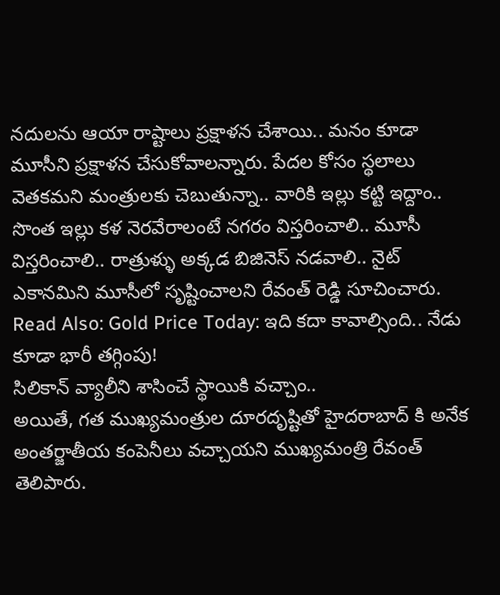నదులను ఆయా రాష్టాలు ప్రక్షాళన చేశాయి.. మనం కూడా మూసీని ప్రక్షాళన చేసుకోవాలన్నారు. పేదల కోసం స్థలాలు వెతకమని మంత్రులకు చెబుతున్నా.. వారికి ఇల్లు కట్టి ఇద్దాం.. సొంత ఇల్లు కళ నెరవేరాలంటే నగరం విస్తరించాలి.. మూసీ విస్తరించాలి.. రాత్రుళ్ళు అక్కడ బిజినెస్ నడవాలి.. నైట్ ఎకానమిని మూసీలో సృష్టించాలని రేవంత్ రెడ్డి సూచించారు.
Read Also: Gold Price Today: ఇది కదా కావాల్సింది.. నేడు కూడా భారీ తగ్గింపు!
సిలికాన్ వ్యాలీని శాసించే స్థాయికి వచ్చాం..
అయితే, గత ముఖ్యమంత్రుల దూరదృష్టితో హైదరాబాద్ కి అనేక అంతర్జాతీయ కంపెనీలు వచ్చాయని ముఖ్యమంత్రి రేవంత్ తెలిపారు.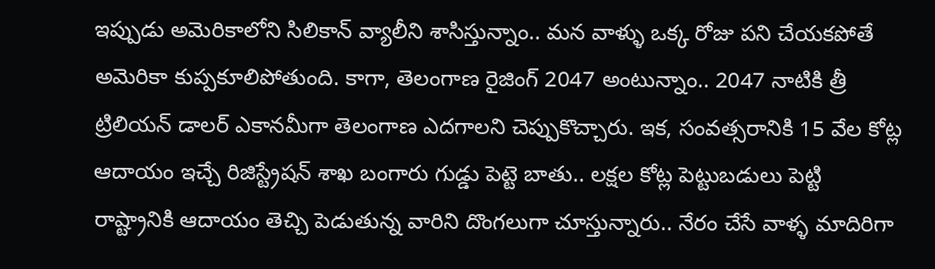ఇప్పుడు అమెరికాలోని సిలికాన్ వ్యాలీని శాసిస్తున్నాం.. మన వాళ్ళు ఒక్క రోజు పని చేయకపోతే అమెరికా కుప్పకూలిపోతుంది. కాగా, తెలంగాణ రైజింగ్ 2047 అంటున్నాం.. 2047 నాటికి త్రీ ట్రిలియన్ డాలర్ ఎకానమీగా తెలంగాణ ఎదగాలని చెప్పుకొచ్చారు. ఇక, సంవత్సరానికి 15 వేల కోట్ల ఆదాయం ఇచ్చే రిజిస్ట్రేషన్ శాఖ బంగారు గుడ్డు పెట్టె బాతు.. లక్షల కోట్ల పెట్టుబడులు పెట్టి రాష్ట్రానికి ఆదాయం తెచ్చి పెడుతున్న వారిని దొంగలుగా చూస్తున్నారు.. నేరం చేసే వాళ్ళ మాదిరిగా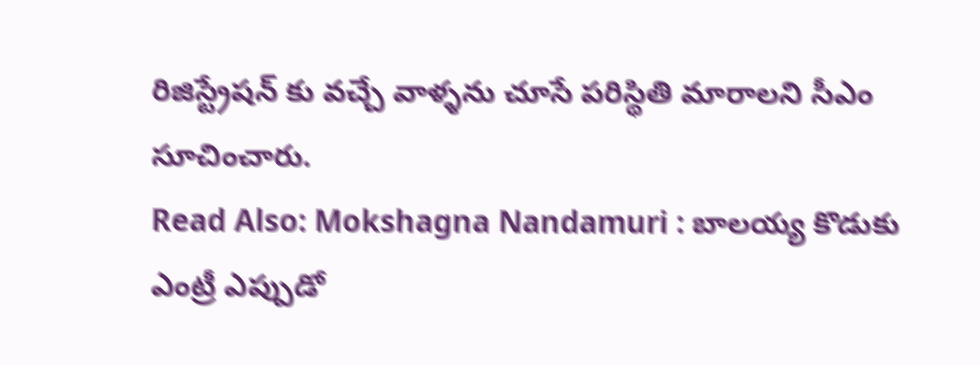రిజిస్ట్రేషన్ కు వచ్చే వాళ్ళను చూసే పరిస్థితి మారాలని సీఎం సూచించారు.
Read Also: Mokshagna Nandamuri : బాలయ్య కొడుకు ఎంట్రీ ఎప్పుడో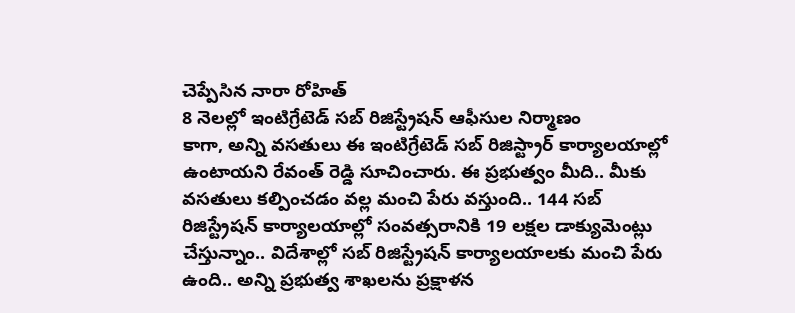చెప్పేసిన నారా రోహిత్
8 నెలల్లో ఇంటిగ్రేటెడ్ సబ్ రిజిస్ట్రేషన్ ఆఫీసుల నిర్మాణం
కాగా, అన్ని వసతులు ఈ ఇంటిగ్రేటెడ్ సబ్ రిజిస్ట్రార్ కార్యాలయాల్లో ఉంటాయని రేవంత్ రెడ్డి సూచించారు. ఈ ప్రభుత్వం మీది.. మీకు వసతులు కల్పించడం వల్ల మంచి పేరు వస్తుంది.. 144 సబ్ రిజిస్ట్రేషన్ కార్యాలయాల్లో సంవత్సరానికి 19 లక్షల డాక్యుమెంట్లు చేస్తున్నాం.. విదేశాల్లో సబ్ రిజిస్ట్రేషన్ కార్యాలయాలకు మంచి పేరు ఉంది.. అన్ని ప్రభుత్వ శాఖలను ప్రక్షాళన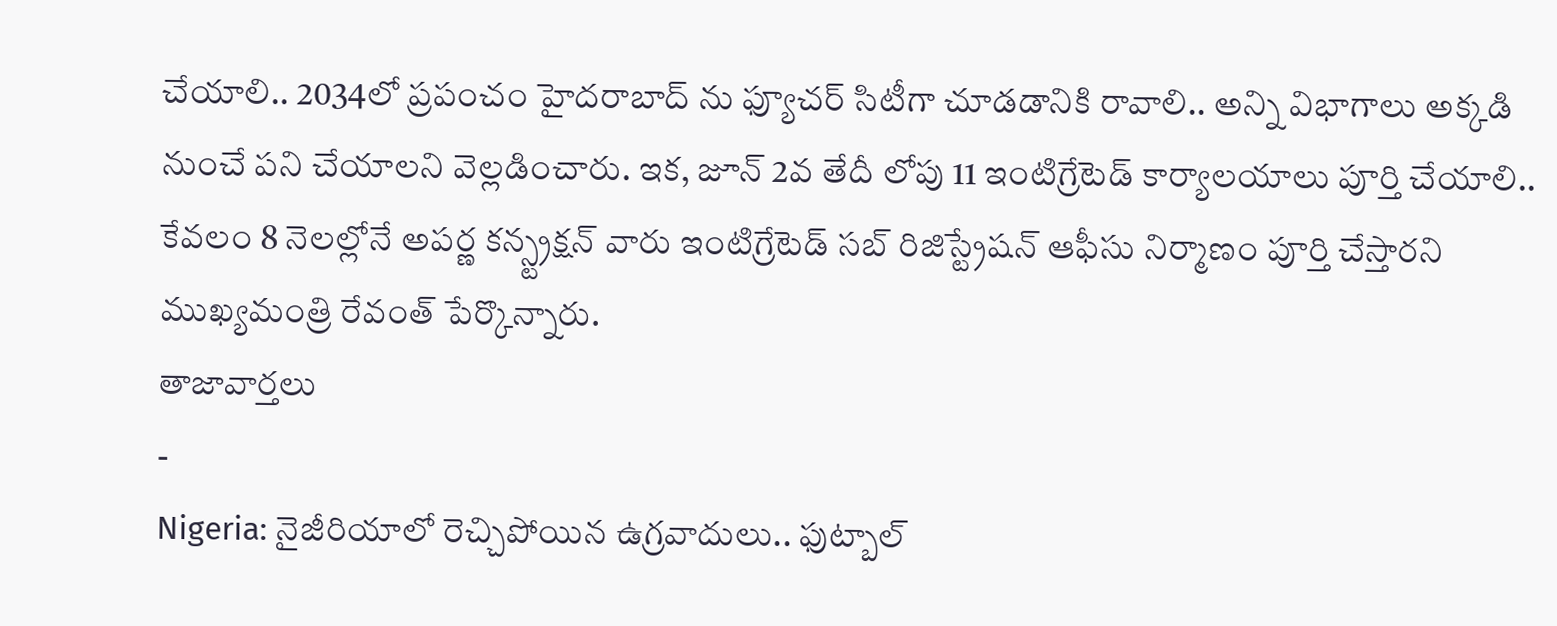చేయాలి.. 2034లో ప్రపంచం హైదరాబాద్ ను ఫ్యూచర్ సిటీగా చూడడానికి రావాలి.. అన్ని విభాగాలు అక్కడి నుంచే పని చేయాలని వెల్లడించారు. ఇక, జూన్ 2వ తేదీ లోపు 11 ఇంటిగ్రేటెడ్ కార్యాలయాలు పూర్తి చేయాలి.. కేవలం 8 నెలల్లోనే అపర్ణ కన్స్ట్రక్షన్ వారు ఇంటిగ్రేటెడ్ సబ్ రిజిస్ట్రేషన్ ఆఫీసు నిర్మాణం పూర్తి చేస్తారని ముఖ్యమంత్రి రేవంత్ పేర్కొన్నారు.
తాజావార్తలు
-
Nigeria: నైజీరియాలో రెచ్చిపోయిన ఉగ్రవాదులు.. ఫుట్బాల్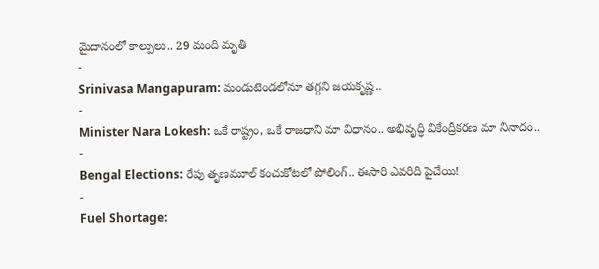మైదానంలో కాల్పులు.. 29 మంది మృతి
-
Srinivasa Mangapuram: మండుటెండలోనూ తగ్గని జయకృష్ణ..
-
Minister Nara Lokesh: ఒకే రాష్ట్రం, ఒకే రాజధాని మా విధానం.. అభివృద్ధి వికేంద్రీకరణ మా నినాదం..
-
Bengal Elections: రేపు తృణమూల్ కంచుకోటలో పోలింగ్.. ఈసారి ఎవరిది పైచేయి!
-
Fuel Shortage: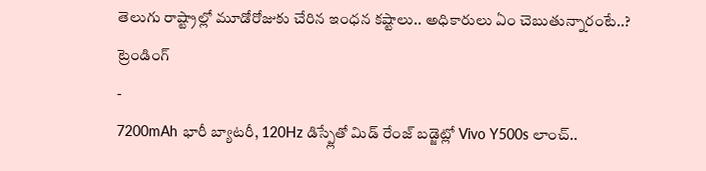తెలుగు రాష్ట్రాల్లో మూడోరోజుకు చేరిన ఇంధన కష్టాలు.. అధికారులు ఏం చెబుతున్నారంటే..?
ట్రెండింగ్
-
7200mAh భారీ బ్యాటరీ, 120Hz డిస్ప్లేతో మిడ్ రేంజ్ బడ్జెట్లో Vivo Y500s లాంచ్..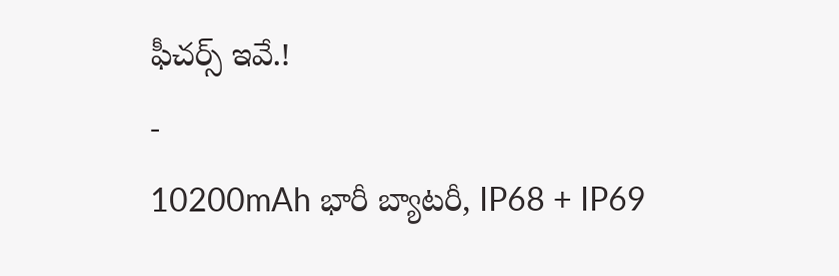ఫీచర్స్ ఇవే.!
-
10200mAh భారీ బ్యాటరీ, IP68 + IP69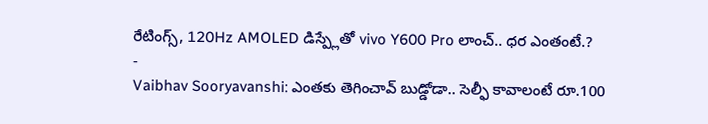రేటింగ్స్, 120Hz AMOLED డిస్ప్లేతో vivo Y600 Pro లాంచ్.. ధర ఎంతంటే.?
-
Vaibhav Sooryavanshi: ఎంతకు తెగించావ్ బుడ్డోడా.. సెల్ఫీ కావాలంటే రూ.100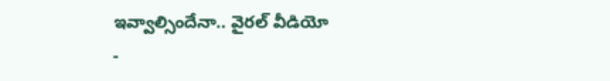ఇవ్వాల్సిందేనా.. వైరల్ వీడియో
-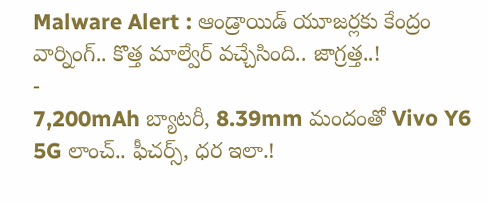Malware Alert : ఆండ్రాయిడ్ యూజర్లకు కేంద్రం వార్నింగ్.. కొత్త మాల్వేర్ వచ్చేసింది.. జాగ్రత్త..!
-
7,200mAh బ్యాటరీ, 8.39mm మందంతో Vivo Y6 5G లాంచ్.. ఫీచర్స్, ధర ఇలా.!